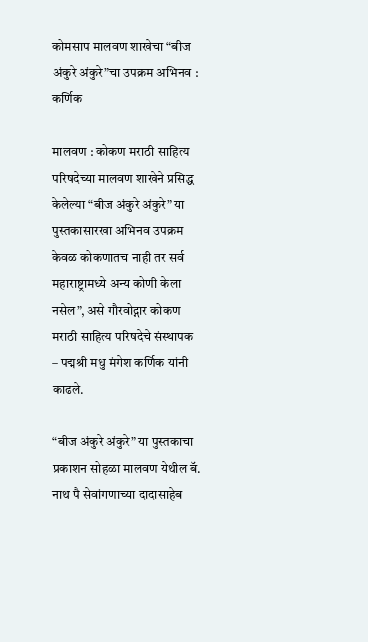कोमसाप मालवण शाखेचा “बीज अंकुरे अंकुरे”चा उपक्रम अभिनव : कर्णिक

मालवण : कोकण मराठी साहित्य परिषदेच्या मालवण शाखेने प्रसिद्ध केलेल्या “बीज अंकुरे अंकुरे” या पुस्तकासारखा अभिनव उपक्रम केवळ कोकणातच नाही तर सर्व महाराष्ट्रामध्ये अन्य कोणी केला नसेल”, असे गौरवोद्गार कोकण मराठी साहित्य परिषदेचे संस्थापक – पद्मश्री मधु मंगेश कर्णिक यांनी काढले.

“बीज अंकुरे अंकुरे” या पुस्तकाचा प्रकाशन सोहळा मालवण येथील बॅ. नाथ पै सेवांगणाच्या दादासाहेब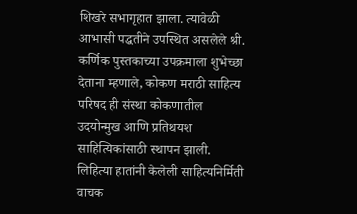शिखरे सभागृहात झाला. त्यावेळी आभासी पद्धतीने उपस्थित असलेले श्री. कर्णिक पुस्तकाच्या उपक्रमाला शुभेच्छा देताना म्हणाले, कोकण मराठी साहित्य परिषद ही संस्था कोकणातील उदयोन्मुख आणि प्रतिथयश साहित्यिकांसाठी स्थापन झाली. लिहित्या हातांनी केलेली साहित्यनिर्मिती वाचक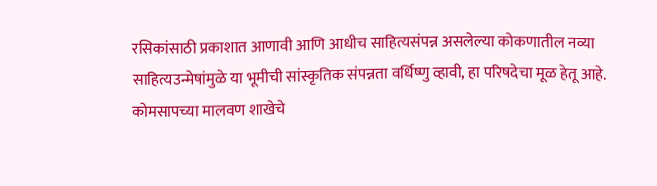रसिकांसाठी प्रकाशात आणावी आणि आधीच साहित्यसंपन्न असलेल्या कोकणातील नव्या साहित्यउन्मेषांमुळे या भूमीची सांस्कृतिक संपन्नता वर्धिष्णु व्हावी, हा परिषदेचा मूळ हेतू आहे. कोमसापच्या मालवण शाखेचे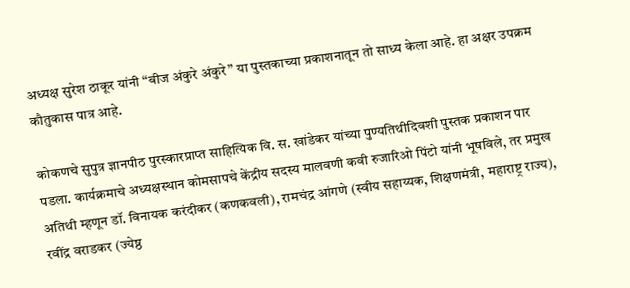अध्यक्ष सुरेश ठाकूर यांनी “बीज अंकुरे अंकुरे” या पुस्तकाच्या प्रकाशनातून तो साध्य केला आहे. हा अक्षर उपक्रम कौतुकास पात्र आहे.

कोकणचे सुपुत्र ज्ञानपीठ पुरस्कारप्राप्त साहित्यिक वि. स. खांडेकर यांच्या पुण्यतिथीदिवशी पुस्तक प्रकाशन पार पडला. कार्यक्रमाचे अध्यक्षस्थान कोमसापचे केंद्रीय सदस्य मालवणी कवी रुजारिओ पिंटो यांनी भूषविले, तर प्रमुख अतिथी म्हणून डॉ. विनायक करंदीकर (कणकवली), रामचंद्र आंगणे (स्वीय सहाय्यक, शिक्षणमंत्री, महाराष्ट्र राज्य), रवींद्र वराडकर (ज्येष्ठ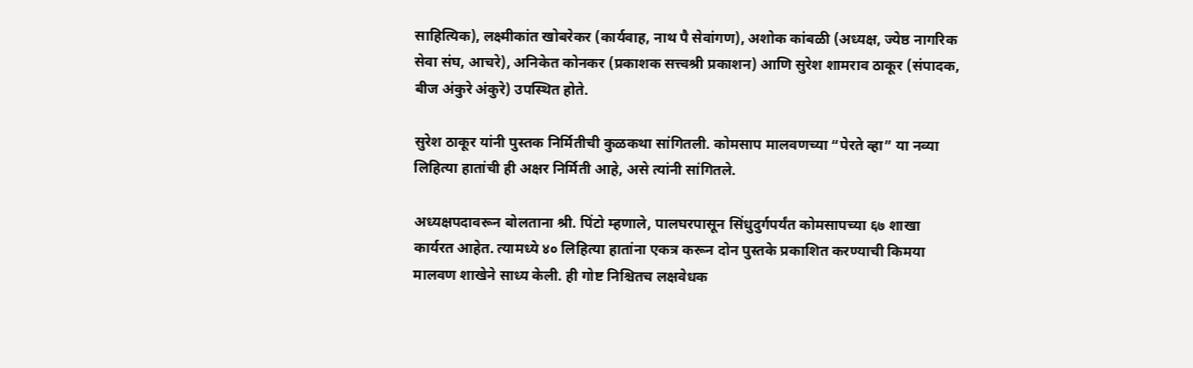साहित्यिक), लक्ष्मीकांत खोबरेकर (कार्यवाह, नाथ पै सेवांगण), अशोक कांबळी (अध्यक्ष, ज्येष्ठ नागरिक सेवा संघ, आचरे), अनिकेत कोनकर (प्रकाशक सत्त्वश्री प्रकाशन) आणि सुरेश शामराव ठाकूर (संपादक, बीज अंकुरे अंकुरे) उपस्थित होते.

सुरेश ठाकूर यांनी पुस्तक निर्मितीची कुळकथा सांगितली. कोमसाप मालवणच्या “पेरते व्हा” या नव्या लिहित्या हातांची ही अक्षर निर्मिती आहे, असे त्यांनी सांगितले.

अध्यक्षपदावरून बोलताना श्री. पिंटो म्हणाले, पालघरपासून सिंधुदुर्गपर्यंत कोमसापच्या ६७ शाखा कार्यरत आहेत. त्यामध्ये ४० लिहित्या हातांना एकत्र करून दोन पुस्तके प्रकाशित करण्याची किमया मालवण शाखेने साध्य केली. ही गोष्ट निश्चितच लक्षवेधक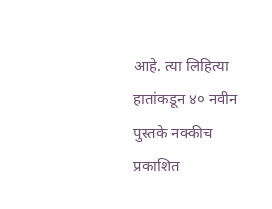आहे. त्या लिहित्या हातांकडून ४० नवीन पुस्तके नक्कीच प्रकाशित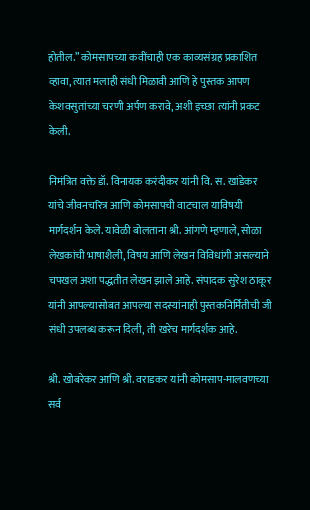होतील.” कोमसापच्या कवींचाही एक काव्यसंग्रह प्रकाशित व्हावा, त्यात मलाही संधी मिळावी आणि हे पुस्तक आपण केशवसुतांच्या चरणी अर्पण करावे, अशी इच्छा त्यांनी प्रकट केली.

निमंत्रित वक्ते डॉ. विनायक करंदीकर यांनी वि. स. खांडेकर यांचे जीवनचरित्र आणि कोमसापची वाटचाल याविषयी मार्गदर्शन केले. यावेळी बोलताना श्री. आंगणे म्हणाले, सोळा लेखकांची भाषाशैली, विषय आणि लेखन विविधांगी असल्याने चपखल अशा पद्धतीत लेखन झाले आहे. संपादक सुरेश ठाकूर यांनी आपल्यासोबत आपल्या सदस्यांनाही पुस्तकनिर्मितीची जी संधी उपलब्ध करून दिली, ती खरेच मार्गदर्शक आहे.

श्री. खोबरेकर आणि श्री. वराडकर यांनी कोमसाप-मालवणच्या सर्व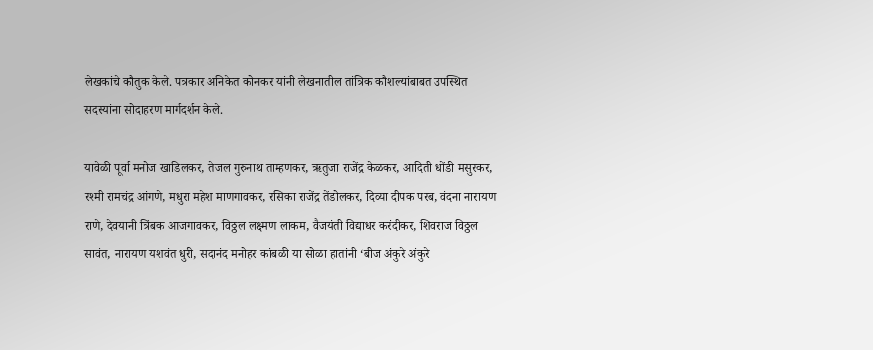लेखकांचे कौतुक केले. पत्रकार अनिकेत कोनकर यांनी लेखनातील तांत्रिक कौशल्यांबाबत उपस्थित सदस्यांना सोदाहरण मार्गदर्शन केले.

यावेळी पूर्वा मनोज खाडिलकर, तेजल गुरुनाथ ताम्हणकर, ऋतुजा राजेंद्र केळकर, आदिती धोंडी मसुरकर, रश्मी रामचंद्र आंगणे, मधुरा महेश माणगावकर, रसिका राजेंद्र तेंडोलकर, दिव्या दीपक परब, वंदना नारायण राणे, देवयानी त्रिंबक आजगावकर, विठ्ठल लक्ष्मण लाकम, वैजयंती विद्याधर करंदीकर, शिवराज विठ्ठल सावंत, नारायण यशवंत धुरी, सदानंद मनोहर कांबळी या सोळा हातांनी ‘बीज अंकुरे अंकुरे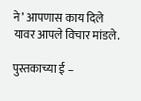ने’ आपणास काय दिले यावर आपले विचार मांडले.

पुस्तकाच्या ई –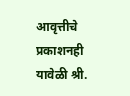आवृत्तीचे प्रकाशनही यावेळी श्री.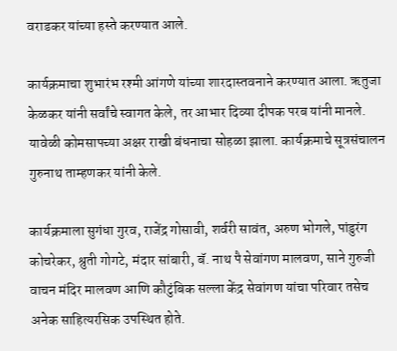वराडकर यांच्या हस्ते करण्यात आले.

कार्यक्रमाचा शुभारंभ रश्मी आंगणे यांच्या शारदास्तवनाने करण्यात आला. ऋतुजा केळकर यांनी सर्वांचे स्वागत केले, तर आभार दिव्या दीपक परब यांनी मानले. यावेळी कोमसापच्या अक्षर राखी बंधनाचा सोहळा झाला. कार्यक्रमाचे सूत्रसंचालन गुरुनाथ ताम्हणकर यांनी केले.

कार्यक्रमाला सुगंधा गुरव, राजेंद्र गोसावी, शर्वरी सावंत, अरुण भोगले, पांडुरंग कोचरेकर, श्रुती गोगटे, मंदार सांबारी, बॅ. नाथ पै सेवांगण मालवण, साने गुरुजी वाचन मंदिर मालवण आणि कौटुंबिक सल्ला केंद्र सेवांगण यांचा परिवार तसेच अनेक साहित्यरसिक उपस्थित होते.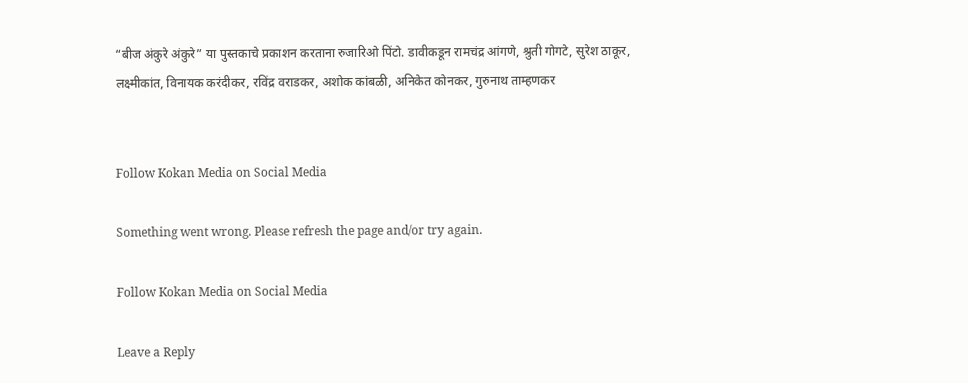“बीज अंकुरे अंकुरे” या पुस्तकाचे प्रकाशन करताना रुजारिओ पिंटो. डावीकडून रामचंद्र आंगणे, श्रुती गोगटे, सुरेश ठाकूर, लक्ष्मीकांत, विनायक करंदीकर, रविंद्र वराडकर, अशोक कांबळी, अनिकेत कोनकर, गुरुनाथ ताम्हणकर


Follow Kokan Media on Social Media

Something went wrong. Please refresh the page and/or try again.

Follow Kokan Media on Social Media

Leave a Reply